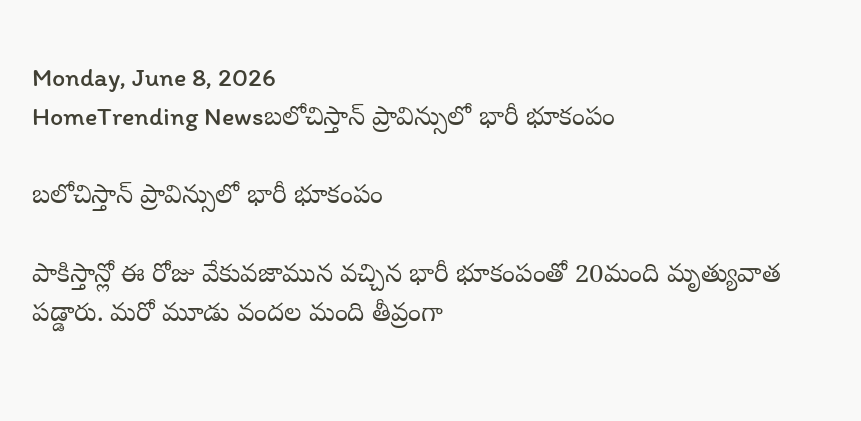Monday, June 8, 2026
HomeTrending Newsబలోచిస్తాన్ ప్రావిన్సులో భారీ భూకంపం

బలోచిస్తాన్ ప్రావిన్సులో భారీ భూకంపం

పాకిస్తాన్లో ఈ రోజు వేకువజామున వచ్చిన భారీ భూకంపంతో 20మంది మృత్యువాత పడ్డారు. మరో మూడు వందల మంది తీవ్రంగా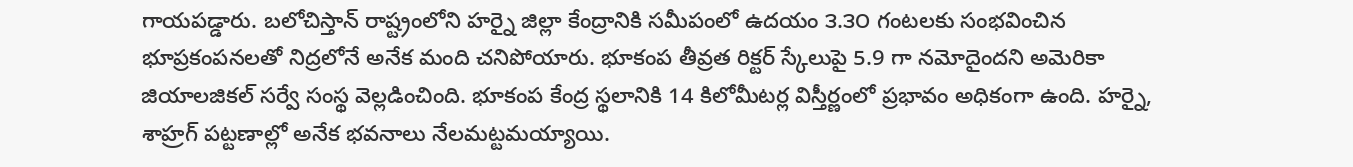గాయపడ్డారు. బలోచిస్తాన్ రాష్ట్రంలోని హర్నై జిల్లా కేంద్రానికి సమీపంలో ఉదయం ౩.౩౦ గంటలకు సంభవించిన భూప్రకంపనలతో నిద్రలోనే అనేక మంది చనిపోయారు. భూకంప తీవ్రత రిక్టర్ స్కేలుపై 5.9 గా నమోదైందని అమెరికా జియాలజికల్ సర్వే సంస్థ వెల్లడించింది. భూకంప కేంద్ర స్థలానికి 14 కిలోమీటర్ల విస్తీర్ణంలో ప్రభావం అధికంగా ఉంది. హర్నై, శాహ్రగ్ పట్టణాల్లో అనేక భవనాలు నేలమట్టమయ్యాయి.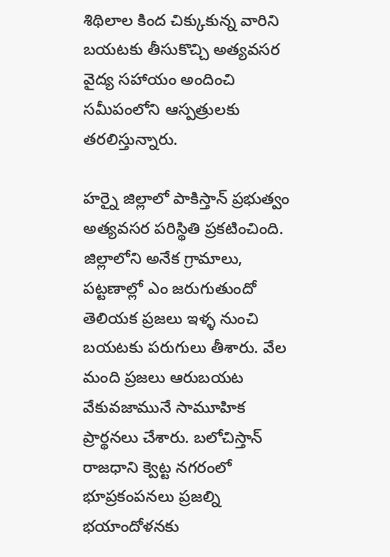శిథిలాల కింద చిక్కుకున్న వారిని బయటకు తీసుకొచ్చి అత్యవసర వైద్య సహాయం అందించి సమీపంలోని ఆస్పత్రులకు తరలిస్తున్నారు.

హర్నై జిల్లాలో పాకిస్తాన్ ప్రభుత్వం అత్యవసర పరిస్థితి ప్రకటించింది. జిల్లాలోని అనేక గ్రామాలు, పట్టణాల్లో ఎం జరుగుతుందో తెలియక ప్రజలు ఇళ్ళ నుంచి బయటకు పరుగులు తీశారు. వేల మంది ప్రజలు ఆరుబయట  వేకువజామునే సామూహిక ప్రార్థనలు చేశారు. బలోచిస్తాన్ రాజధాని క్వెట్ట నగరంలో భూప్రకంపనలు ప్రజల్ని భయాందోళనకు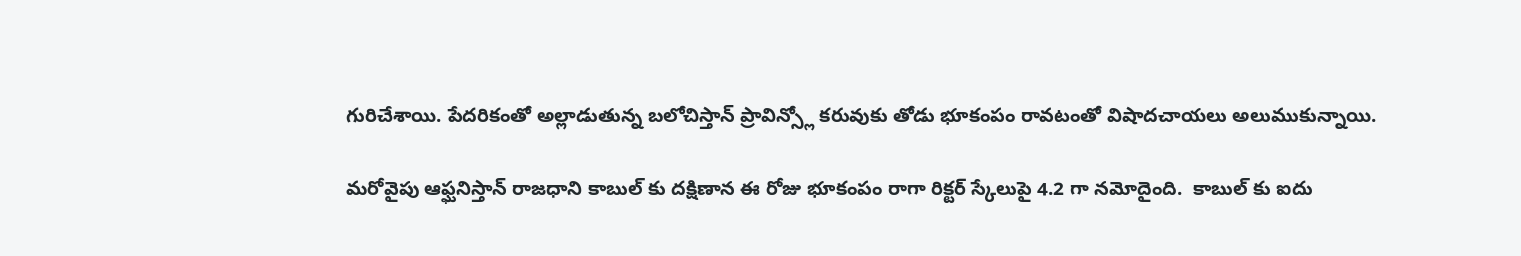గురిచేశాయి. పేదరికంతో అల్లాడుతున్న బలోచిస్తాన్ ప్రావిన్స్లో కరువుకు తోడు భూకంపం రావటంతో విషాదచాయలు అలుముకున్నాయి.

మరోవైపు ఆఫ్ఘనిస్తాన్ రాజధాని కాబుల్ కు దక్షిణాన ఈ రోజు భూకంపం రాగా రిక్టర్ స్కేలుపై 4.2 గా నమోదైంది.  కాబుల్ కు ఐదు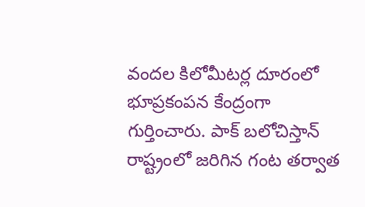వందల కిలోమీటర్ల దూరంలో భూప్రకంపన కేంద్రంగా గుర్తించారు. పాక్ బలోచిస్తాన్ రాష్ట్రంలో జరిగిన గంట తర్వాత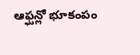ఆఫ్ఘన్లో భూకంపం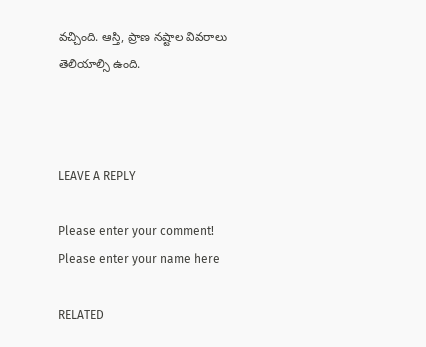వచ్చింది. ఆస్తి, ప్రాణ నష్టాల వివరాలు తెలియాల్సి ఉంది.



LEAVE A REPLY

Please enter your comment!
Please enter your name here

RELATED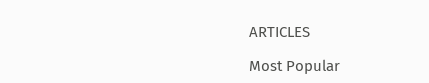ARTICLES

Most Popular